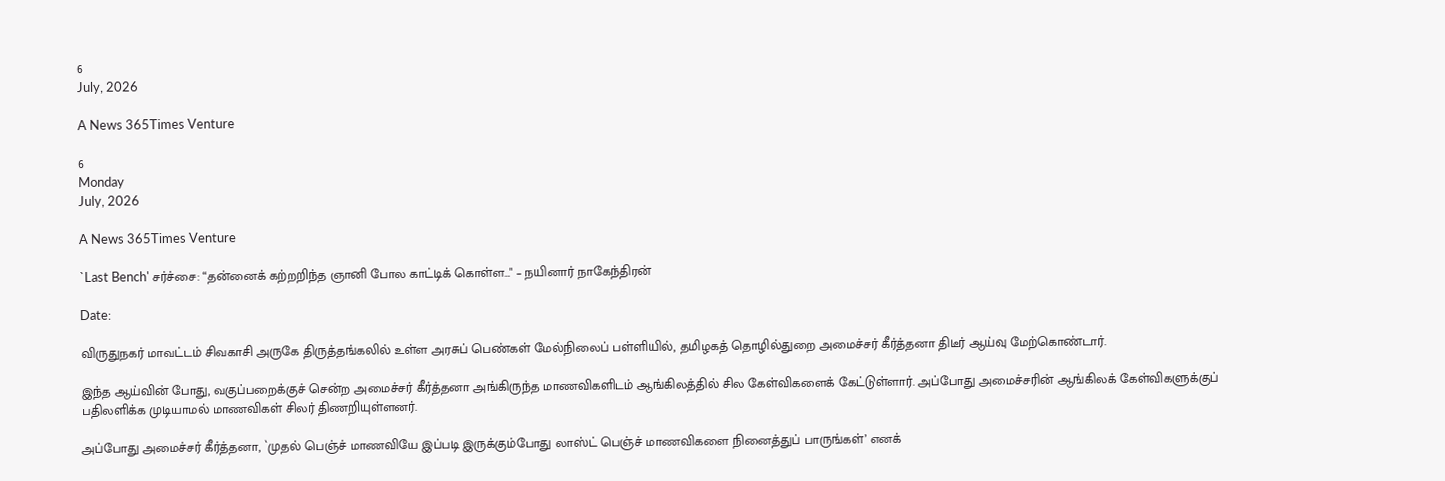6
July, 2026

A News 365Times Venture

6
Monday
July, 2026

A News 365Times Venture

`Last Bench' சர்ச்சை: “தன்னைக் கற்றறிந்த ஞானி போல காட்டிக் கொள்ள…" – நயினார் நாகேந்திரன்

Date:

விருதுநகர் மாவட்டம் சிவகாசி அருகே திருத்தங்கலில் உள்ள அரசுப் பெண்கள் மேல்நிலைப் பள்ளியில், தமிழகத் தொழில்துறை அமைச்சர் கீர்த்தனா திடீர் ஆய்வு மேற்கொண்டார்.

இந்த ஆய்வின் போது, வகுப்பறைக்குச் சென்ற அமைச்சர் கீர்த்தனா அங்கிருந்த மாணவிகளிடம் ஆங்கிலத்தில் சில கேள்விகளைக் கேட்டுள்ளார். அப்போது அமைச்சரின் ஆங்கிலக் கேள்விகளுக்குப் பதிலளிக்க முடியாமல் மாணவிகள் சிலர் திணறியுள்ளனர்.

அப்போது அமைச்சர் கீர்த்தனா, `முதல் பெஞ்ச் மாணவியே இப்படி இருக்கும்போது லாஸ்ட் பெஞ்ச் மாணவிகளை நினைத்துப் பாருங்கள்’ எனக்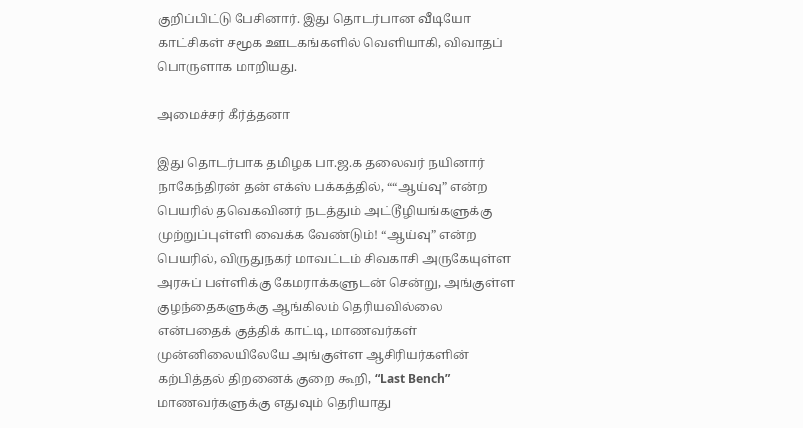குறிப்பிட்டு பேசினார். இது தொடர்பான வீடியோ காட்சிகள் சமூக ஊடகங்களில் வெளியாகி, விவாதப் பொருளாக மாறியது.

அமைச்சர் கீர்த்தனா

இது தொடர்பாக தமிழக பா.ஜ.க தலைவர் நயினார் நாகேந்திரன் தன் எக்ஸ் பக்கத்தில், ““ஆய்வு” என்ற பெயரில் தவெகவினர் நடத்தும் அட்டூழியங்களுக்கு முற்றுப்புள்ளி வைக்க வேண்டும்! “ஆய்வு” என்ற பெயரில், விருதுநகர் மாவட்டம் சிவகாசி அருகேயுள்ள அரசுப் பள்ளிக்கு கேமராக்களுடன் சென்று, அங்குள்ள குழந்தைகளுக்கு ஆங்கிலம் தெரியவில்லை என்பதைக் குத்திக் காட்டி, மாணவர்கள் முன்னிலையிலேயே அங்குள்ள ஆசிரியர்களின் கற்பித்தல் திறனைக் குறை கூறி, “Last Bench” மாணவர்களுக்கு எதுவும் தெரியாது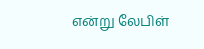என்று லேபிள்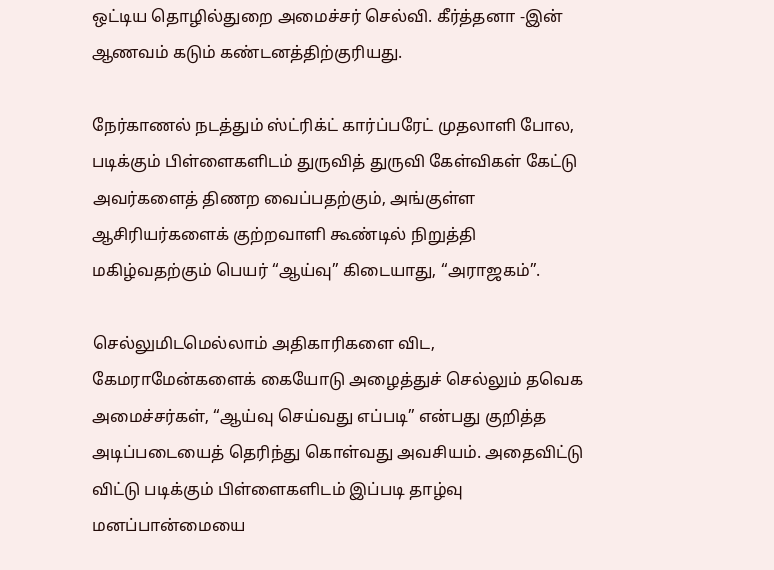ஒட்டிய தொழில்துறை அமைச்சர் செல்வி. கீர்த்தனா -இன் ஆணவம் கடும் கண்டனத்திற்குரியது.

நேர்காணல் நடத்தும் ஸ்ட்ரிக்ட் கார்ப்பரேட் முதலாளி போல, படிக்கும் பிள்ளைகளிடம் துருவித் துருவி கேள்விகள் கேட்டு அவர்களைத் திணற வைப்பதற்கும், அங்குள்ள ஆசிரியர்களைக் குற்றவாளி கூண்டில் நிறுத்தி மகிழ்வதற்கும் பெயர் “ஆய்வு” கிடையாது, “அராஜகம்”.

செல்லுமிடமெல்லாம் அதிகாரிகளை விட, கேமராமேன்களைக் கையோடு அழைத்துச் செல்லும் தவெக அமைச்சர்கள், “ஆய்வு செய்வது எப்படி” என்பது குறித்த அடிப்படையைத் தெரிந்து கொள்வது அவசியம். அதைவிட்டு விட்டு படிக்கும் பிள்ளைகளிடம் இப்படி தாழ்வு மனப்பான்மையை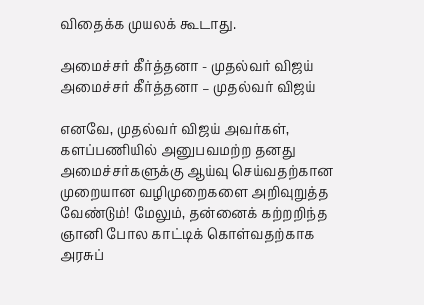விதைக்க முயலக் கூடாது.

அமைச்சர் கீர்த்தனா - முதல்வர் விஜய்
அமைச்சர் கீர்த்தனா – முதல்வர் விஜய்

எனவே, முதல்வர் விஜய் அவர்கள், களப்பணியில் அனுபவமற்ற தனது அமைச்சர்களுக்கு ஆய்வு செய்வதற்கான முறையான வழிமுறைகளை அறிவுறுத்த வேண்டும்! மேலும், தன்னைக் கற்றறிந்த ஞானி போல காட்டிக் கொள்வதற்காக அரசுப்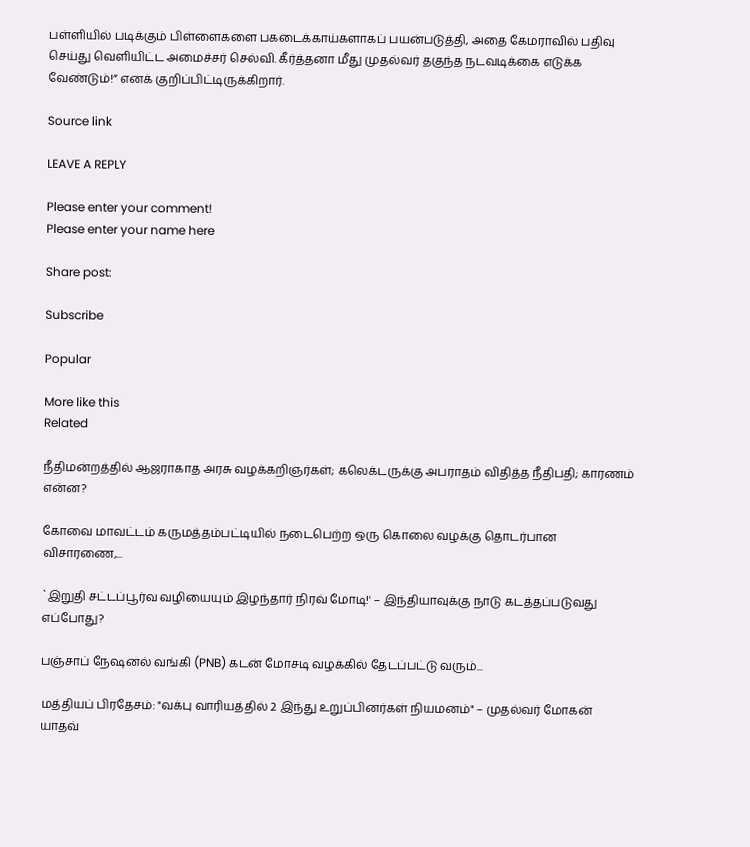பள்ளியில் படிக்கும் பிள்ளைகளை பகடைக்காய்களாகப் பயன்படுத்தி, அதை கேமராவில் பதிவு செய்து வெளியிட்ட அமைச்சர் செல்வி. கீர்த்தனா மீது முதல்வர் தகுந்த நடவடிக்கை எடுக்க வேண்டும்!” எனக் குறிப்பிட்டிருக்கிறார்.

Source link

LEAVE A REPLY

Please enter your comment!
Please enter your name here

Share post:

Subscribe

Popular

More like this
Related

நீதிமன்றத்தில் ஆஜராகாத அரசு வழக்கறிஞர்கள்; கலெக்டருக்கு அபராதம் விதித்த நீதிபதி; காரணம் என்ன?

கோவை மாவட்டம் கருமத்தம்பட்டியில் நடைபெற்ற ஒரு கொலை வழக்கு தொடர்பான விசாரணை,...

`இறுதி சட்டப்பூர்வ வழியையும் இழந்தார் நிரவ் மோடி!' – இந்தியாவுக்கு நாடு கடத்தப்படுவது எப்போது?

பஞ்சாப் நேஷனல் வங்கி (PNB) கடன் மோசடி வழக்கில் தேடப்பட்டு வரும்...

மத்தியப் பிரதேசம்: "வக்பு வாரியத்தில் 2 இந்து உறுப்பினர்கள் நியமனம்" – முதல்வர் மோகன் யாதவ்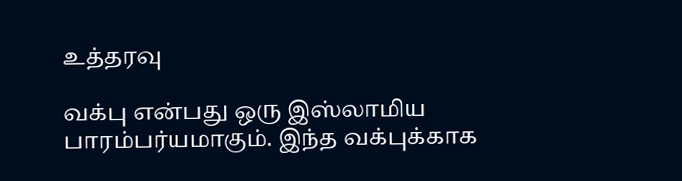உத்தரவு

வக்பு என்பது ஒரு இஸ்லாமிய பாரம்பர்யமாகும். இந்த வக்புக்காக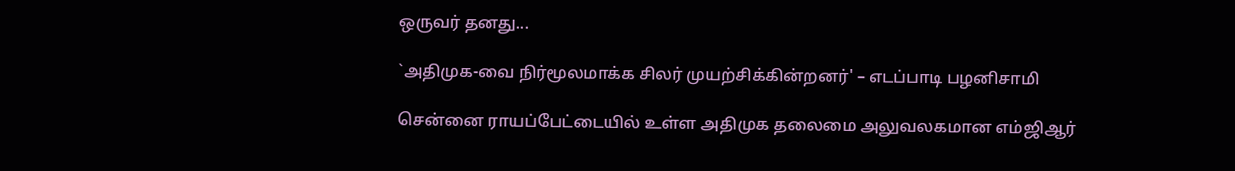ஒருவர் தனது...

`அதிமுக-வை நிர்மூலமாக்க சிலர் முயற்சிக்கின்றனர்' – எடப்பாடி பழனிசாமி

சென்னை ராயப்பேட்டையில் உள்ள அதிமுக தலைமை அலுவலகமான எம்ஜிஆர்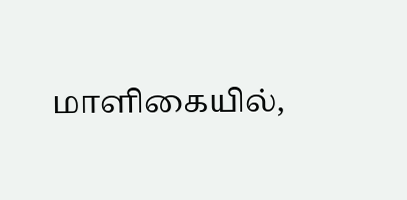மாளிகையில்,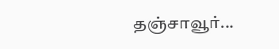தஞ்சாவூர்...